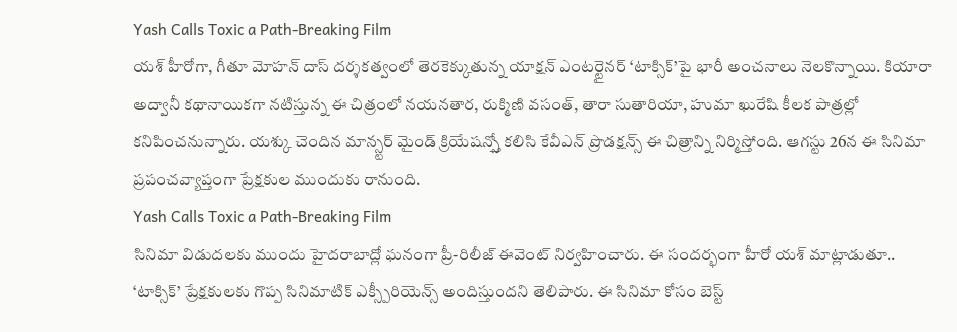Yash Calls Toxic a Path-Breaking Film
యశ్ హీరోగా, గీతూ మోహన్ దాస్ దర్శకత్వంలో తెరకెక్కుతున్న యాక్షన్ ఎంటర్టైనర్ ‘టాక్సిక్’పై భారీ అంచనాలు నెలకొన్నాయి. కియారా అద్వానీ కథానాయికగా నటిస్తున్న ఈ చిత్రంలో నయనతార, రుక్మిణి వసంత్, తారా సుతారియా, హుమా ఖురేషి కీలక పాత్రల్లో కనిపించనున్నారు. యశ్కు చెందిన మాన్స్టర్ మైండ్ క్రియేషన్స్తో కలిసి కేవీఎన్ ప్రొడక్షన్స్ ఈ చిత్రాన్ని నిర్మిస్తోంది. ఆగస్టు 26న ఈ సినిమా ప్రపంచవ్యాప్తంగా ప్రేక్షకుల ముందుకు రానుంది.
Yash Calls Toxic a Path-Breaking Film
సినిమా విడుదలకు ముందు హైదరాబాద్లో ఘనంగా ప్రీ-రిలీజ్ ఈవెంట్ నిర్వహించారు. ఈ సందర్భంగా హీరో యశ్ మాట్లాడుతూ.. ‘టాక్సిక్’ ప్రేక్షకులకు గొప్ప సినిమాటిక్ ఎక్స్పీరియెన్స్ అందిస్తుందని తెలిపారు. ఈ సినిమా కోసం బెస్ట్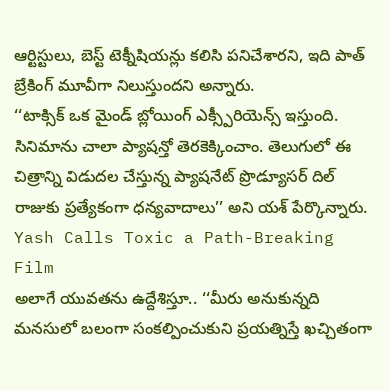ఆర్టిస్టులు, బెస్ట్ టెక్నీషియన్లు కలిసి పనిచేశారని, ఇది పాత్ బ్రేకింగ్ మూవీగా నిలుస్తుందని అన్నారు.
‘‘టాక్సిక్ ఒక మైండ్ బ్లోయింగ్ ఎక్స్పీరియెన్స్ ఇస్తుంది. సినిమాను చాలా ప్యాషన్తో తెరకెక్కించాం. తెలుగులో ఈ చిత్రాన్ని విడుదల చేస్తున్న ప్యాషనేట్ ప్రొడ్యూసర్ దిల్ రాజుకు ప్రత్యేకంగా ధన్యవాదాలు’’ అని యశ్ పేర్కొన్నారు.
Yash Calls Toxic a Path-Breaking Film
అలాగే యువతను ఉద్దేశిస్తూ.. ‘‘మీరు అనుకున్నది మనసులో బలంగా సంకల్పించుకుని ప్రయత్నిస్తే ఖచ్చితంగా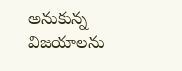అనుకున్న విజయాలను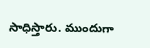సాధిస్తారు. ముందుగా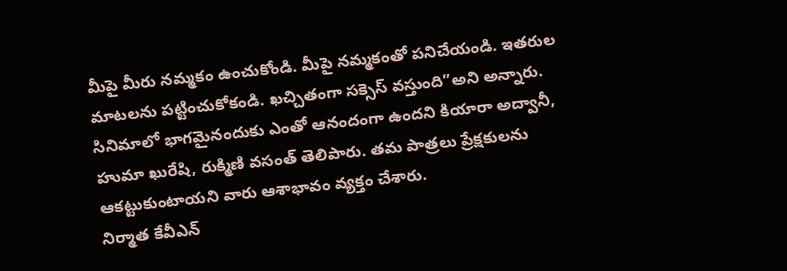మీపై మీరు నమ్మకం ఉంచుకోండి. మీపై నమ్మకంతో పనిచేయండి. ఇతరుల మాటలను పట్టించుకోకండి. ఖచ్చితంగా సక్సెస్ వస్తుంది”అని అన్నారు.
సినిమాలో భాగమైనందుకు ఎంతో ఆనందంగా ఉందని కియారా అద్వానీ, హుమా ఖురేషి, రుక్మిణి వసంత్ తెలిపారు. తమ పాత్రలు ప్రేక్షకులను ఆకట్టుకుంటాయని వారు ఆశాభావం వ్యక్తం చేశారు.
నిర్మాత కేవీఎన్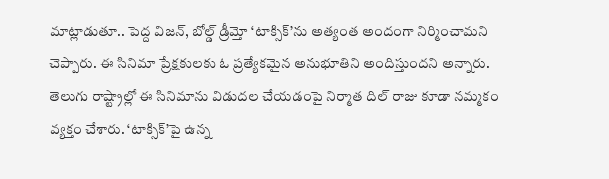మాట్లాడుతూ.. పెద్ద విజన్, బోల్డ్ డ్రీమ్తో ‘టాక్సిక్’ను అత్యంత అందంగా నిర్మించామని చెప్పారు. ఈ సినిమా ప్రేక్షకులకు ఓ ప్రత్యేకమైన అనుభూతిని అందిస్తుందని అన్నారు.
తెలుగు రాష్ట్రాల్లో ఈ సినిమాను విడుదల చేయడంపై నిర్మాత దిల్ రాజు కూడా నమ్మకం వ్యక్తం చేశారు. ‘టాక్సిక్’పై ఉన్న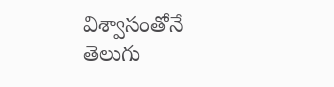విశ్వాసంతోనే తెలుగు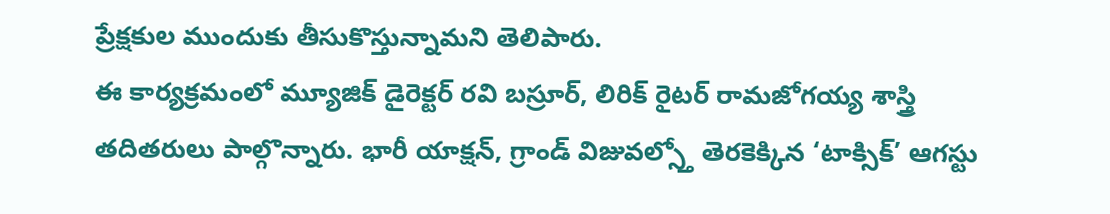ప్రేక్షకుల ముందుకు తీసుకొస్తున్నామని తెలిపారు.
ఈ కార్యక్రమంలో మ్యూజిక్ డైరెక్టర్ రవి బస్రూర్, లిరిక్ రైటర్ రామజోగయ్య శాస్త్రి తదితరులు పాల్గొన్నారు. భారీ యాక్షన్, గ్రాండ్ విజువల్స్తో తెరకెక్కిన ‘టాక్సిక్’ ఆగస్టు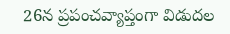26న ప్రపంచవ్యాప్తంగా విడుదల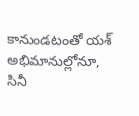కానుండటంతో యశ్ అభిమానుల్లోనూ, సినీ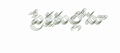ప్రేక్షకుల్లోనూ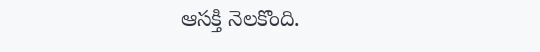ఆసక్తి నెలకొంది.